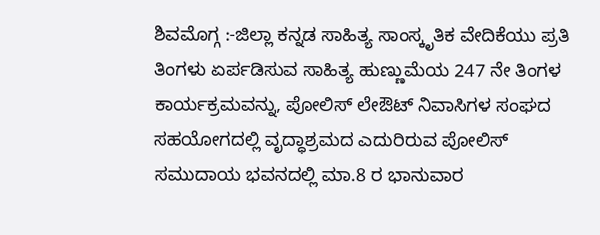ಶಿವಮೊಗ್ಗ :-ಜಿಲ್ಲಾ ಕನ್ನಡ ಸಾಹಿತ್ಯ ಸಾಂಸ್ಕೃತಿಕ ವೇದಿಕೆಯು ಪ್ರತಿ ತಿಂಗಳು ಏರ್ಪಡಿಸುವ ಸಾಹಿತ್ಯ ಹುಣ್ಣುಮೆಯ 247 ನೇ ತಿಂಗಳ ಕಾರ್ಯಕ್ರಮವನ್ನು, ಪೋಲಿಸ್ ಲೇಔಟ್ ನಿವಾಸಿಗಳ ಸಂಘದ ಸಹಯೋಗದಲ್ಲಿ ವೃದ್ಧಾಶ್ರಮದ ಎದುರಿರುವ ಪೋಲಿಸ್ ಸಮುದಾಯ ಭವನದಲ್ಲಿ ಮಾ.8 ರ ಭಾನುವಾರ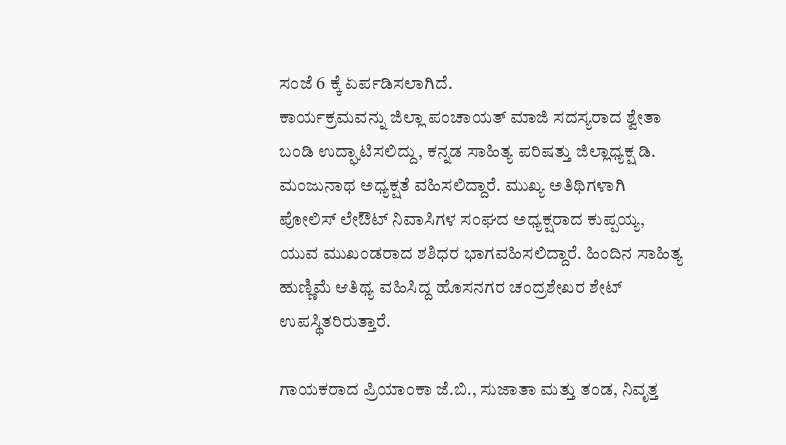ಸಂಜೆ 6 ಕ್ಕೆ ಏರ್ಪಡಿಸಲಾಗಿದೆ.
ಕಾರ್ಯಕ್ರಮವನ್ನು ಜಿಲ್ಲಾ ಪಂಚಾಯತ್ ಮಾಜಿ ಸದಸ್ಯರಾದ ಶ್ವೇತಾ ಬಂಡಿ ಉದ್ಘಾಟಿಸಲಿದ್ದು, ಕನ್ನಡ ಸಾಹಿತ್ಯ ಪರಿಷತ್ತು ಜಿಲ್ಲಾಧ್ಯಕ್ಷ ಡಿ. ಮಂಜುನಾಥ ಅಧ್ಯಕ್ಷತೆ ವಹಿಸಲಿದ್ದಾರೆ. ಮುಖ್ಯ ಅತಿಥಿಗಳಾಗಿ ಪೋಲಿಸ್ ಲೇಔಟ್ ನಿವಾಸಿಗಳ ಸಂಘದ ಅಧ್ಯಕ್ಷರಾದ ಕುಪ್ಪಯ್ಯ, ಯುವ ಮುಖಂಡರಾದ ಶಶಿಧರ ಭಾಗವಹಿಸಲಿದ್ದಾರೆ. ಹಿಂದಿನ ಸಾಹಿತ್ಯ ಹುಣ್ಣಿಮೆ ಆತಿಥ್ಯ ವಹಿಸಿದ್ದ ಹೊಸನಗರ ಚಂದ್ರಶೇಖರ ಶೇಟ್ ಉಪಸ್ಥಿತರಿರುತ್ತಾರೆ.

ಗಾಯಕರಾದ ಪ್ರಿಯಾಂಕಾ ಜೆ.ಬಿ., ಸುಜಾತಾ ಮತ್ತು ತಂಡ, ನಿವೃತ್ತ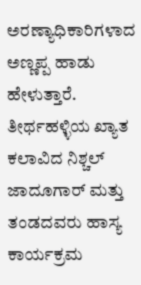ಅರಣ್ಯಾಧಿಕಾರಿಗಳಾದ ಅಣ್ಣಪ್ಪ ಹಾಡು ಹೇಳುತ್ತಾರೆ. ತೀರ್ಥಹಳ್ಳಿಯ ಖ್ಯಾತ ಕಲಾವಿದ ನಿಶ್ಚಲ್ ಜಾದೂಗಾರ್ ಮತ್ತು ತಂಡದವರು ಹಾಸ್ಯ ಕಾರ್ಯಕ್ರಮ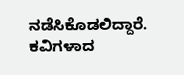ನಡೆಸಿಕೊಡಲಿದ್ದಾರೆ. ಕವಿಗಳಾದ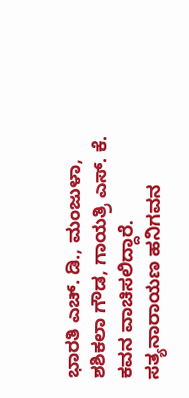ಭಾರತಿ ಎಚ್. ಡಿ., ಮಂಜುಳಾ, ಶಶಿಕಲಾ ಗೌಡ, ಗಾಯತ್ರಿ ಎಸ್. ಕೆ. ಕವನ ವಾಚಿಸಲಿದ್ದಾರೆ. ಸತ್ಯನಾರಾಯಣ ಹನಿಗವನ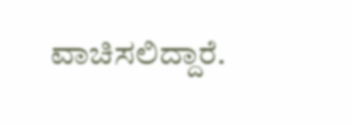ವಾಚಿಸಲಿದ್ದಾರೆ.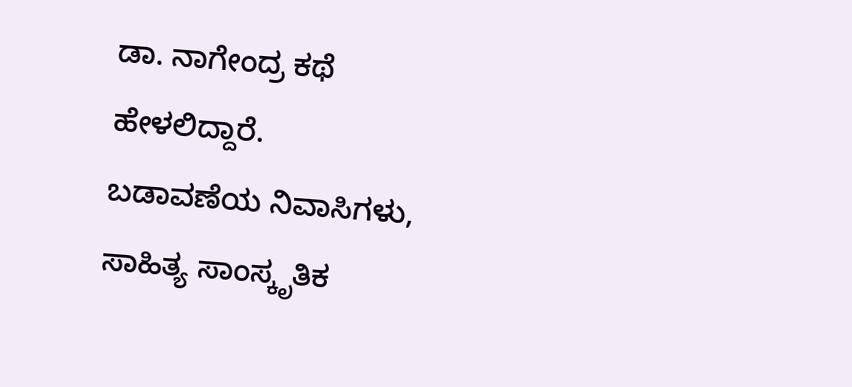ಡಾ. ನಾಗೇಂದ್ರ ಕಥೆ ಹೇಳಲಿದ್ದಾರೆ.
ಬಡಾವಣೆಯ ನಿವಾಸಿಗಳು, ಸಾಹಿತ್ಯ ಸಾಂಸ್ಕೃತಿಕ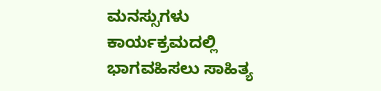ಮನಸ್ಸುಗಳು ಕಾರ್ಯಕ್ರಮದಲ್ಲಿ ಭಾಗವಹಿಸಲು ಸಾಹಿತ್ಯ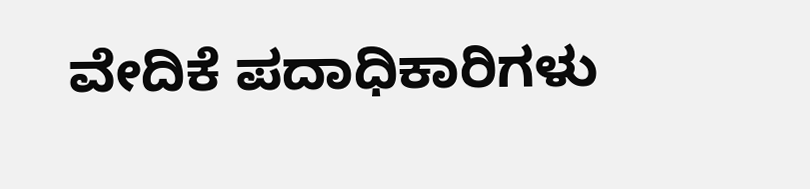ವೇದಿಕೆ ಪದಾಧಿಕಾರಿಗಳು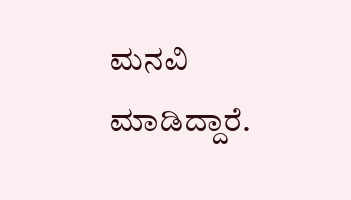ಮನವಿ ಮಾಡಿದ್ದಾರೆ.